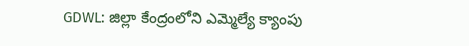GDWL: జిల్లా కేంద్రంలోని ఎమ్మెల్యే క్యాంపు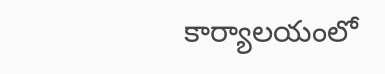కార్యాలయంలో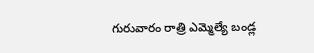గురువారం రాత్రి ఎమ్మెల్యే బండ్ల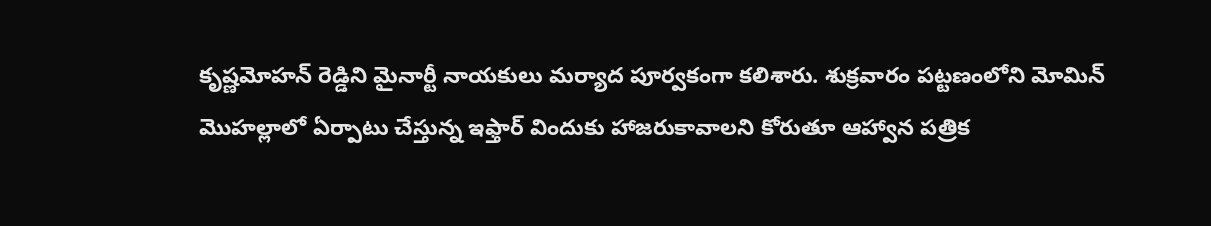కృష్ణమోహన్ రెడ్డిని మైనార్టీ నాయకులు మర్యాద పూర్వకంగా కలిశారు. శుక్రవారం పట్టణంలోని మోమిన్ మొహల్లాలో ఏర్పాటు చేస్తున్న ఇఫ్తార్ విందుకు హాజరుకావాలని కోరుతూ ఆహ్వాన పత్రిక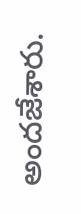అందజేశారు.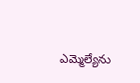ఎమ్మెల్యేను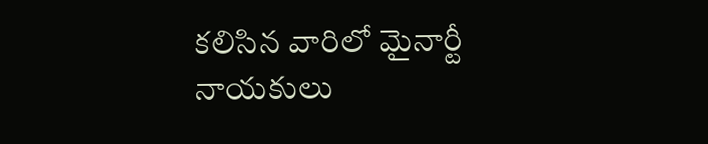కలిసిన వారిలో మైనార్టీ నాయకులు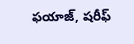ఫయాజ్, షరీఫ్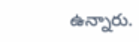ఉన్నారు.